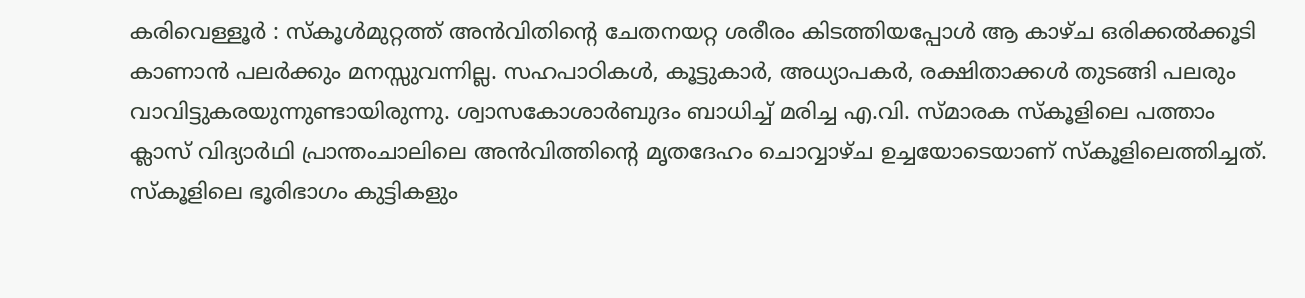കരിവെള്ളൂർ : സ്കൂൾമുറ്റത്ത് അൻവിതിന്റെ ചേതനയറ്റ ശരീരം കിടത്തിയപ്പോൾ ആ കാഴ്ച ഒരിക്കൽക്കൂടി കാണാൻ പലർക്കും മനസ്സുവന്നില്ല. സഹപാഠികൾ, കൂട്ടുകാർ, അധ്യാപകർ, രക്ഷിതാക്കൾ തുടങ്ങി പലരും വാവിട്ടുകരയുന്നുണ്ടായിരുന്നു. ശ്വാസകോശാർബുദം ബാധിച്ച് മരിച്ച എ.വി. സ്മാരക സ്കൂളിലെ പത്താം ക്ലാസ് വിദ്യാർഥി പ്രാന്തംചാലിലെ അൻവിത്തിന്റെ മൃതദേഹം ചൊവ്വാഴ്ച ഉച്ചയോടെയാണ് സ്കൂളിലെത്തിച്ചത്. സ്കൂളിലെ ഭൂരിഭാഗം കുട്ടികളും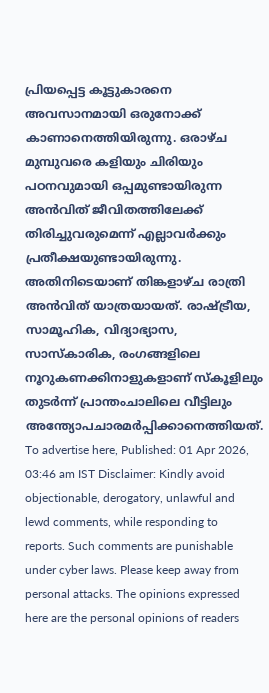പ്രിയപ്പെട്ട കൂട്ടുകാരനെ അവസാനമായി ഒരുനോക്ക് കാണാനെത്തിയിരുന്നു. ഒരാഴ്ച മുമ്പുവരെ കളിയും ചിരിയും പഠനവുമായി ഒപ്പമുണ്ടായിരുന്ന അൻവിത് ജീവിതത്തിലേക്ക് തിരിച്ചുവരുമെന്ന് എല്ലാവർക്കും പ്രതീക്ഷയുണ്ടായിരുന്നു. അതിനിടെയാണ് തിങ്കളാഴ്ച രാത്രി അൻവിത് യാത്രയായത്. രാഷ്ട്രീയ, സാമൂഹിക, വിദ്യാഭ്യാസ, സാസ്കാരിക, രംഗങ്ങളിലെ നൂറുകണക്കിനാളുകളാണ് സ്കൂളിലും തുടർന്ന് പ്രാന്തംചാലിലെ വീട്ടിലും അന്ത്യോപചാരമർപ്പിക്കാനെത്തിയത്. To advertise here, Published: 01 Apr 2026, 03:46 am IST Disclaimer: Kindly avoid objectionable, derogatory, unlawful and lewd comments, while responding to reports. Such comments are punishable under cyber laws. Please keep away from personal attacks. The opinions expressed here are the personal opinions of readers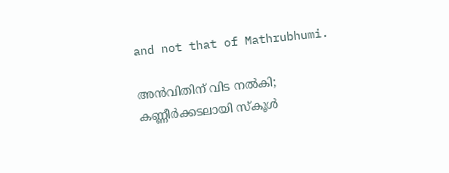and not that of Mathrubhumi.

അൻവിതിന് വിട നൽകി; കണ്ണീർക്കടലായി സ്കൂൾ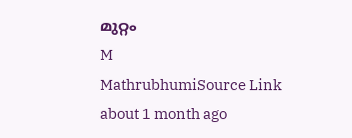മുറ്റം
M
MathrubhumiSource Link
about 1 month ago